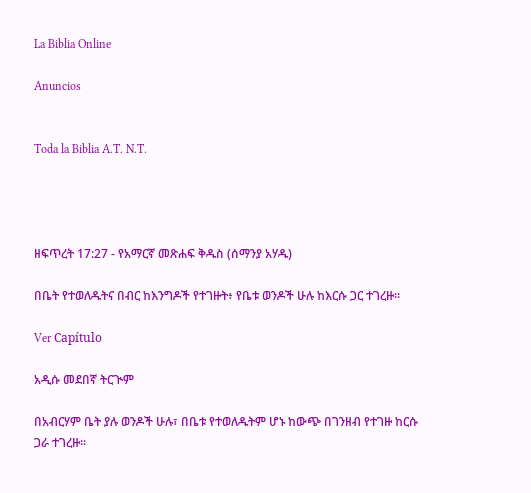La Biblia Online

Anuncios


Toda la Biblia A.T. N.T.




ዘፍጥረት 17:27 - የአማርኛ መጽሐፍ ቅዱስ (ሰማንያ አሃዱ)

በቤት የተወለዱትና በብር ከእንግዶች የተገዙት፥ የቤቱ ወንዶች ሁሉ ከእርሱ ጋር ተገረዙ።

Ver Capítulo

አዲሱ መደበኛ ትርጒም

በአብርሃም ቤት ያሉ ወንዶች ሁሉ፣ በቤቱ የተወለዱትም ሆኑ ከውጭ በገንዘብ የተገዙ ከርሱ ጋራ ተገረዙ።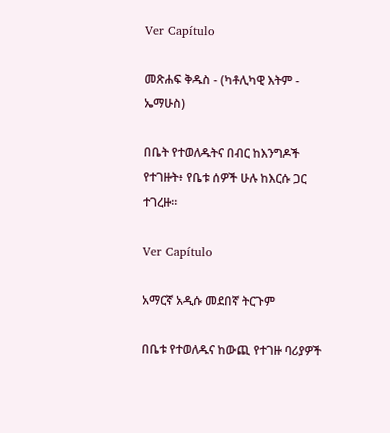Ver Capítulo

መጽሐፍ ቅዱስ - (ካቶሊካዊ እትም - ኤማሁስ)

በቤት የተወለዱትና በብር ከእንግዶች የተገዙት፥ የቤቱ ሰዎች ሁሉ ከእርሱ ጋር ተገረዙ።

Ver Capítulo

አማርኛ አዲሱ መደበኛ ትርጉም

በቤቱ የተወለዱና ከውጪ የተገዙ ባሪያዎች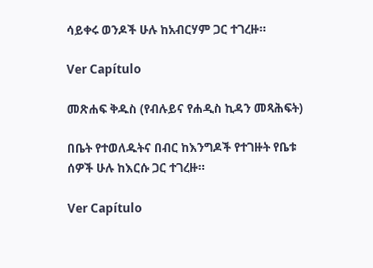ሳይቀሩ ወንዶች ሁሉ ከአብርሃም ጋር ተገረዙ።

Ver Capítulo

መጽሐፍ ቅዱስ (የብሉይና የሐዲስ ኪዳን መጻሕፍት)

በቤት የተወለዱትና በብር ከእንግዶች የተገዙት የቤቱ ሰዎች ሁሉ ከእርሱ ጋር ተገረዙ።

Ver Capítulo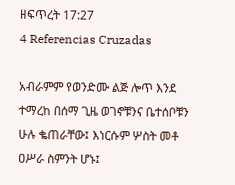ዘፍጥረት 17:27
4 Referencias Cruzadas

አብራምም የወንድሙ ልጅ ሎጥ እንደ ተማረከ በሰማ ጊዜ ወገኖቹንና ቤተሰቦቹን ሁሉ ቈጠራቸው፤ እነርሱም ሦስት መቶ ዐሥራ ስምንት ሆኑ፤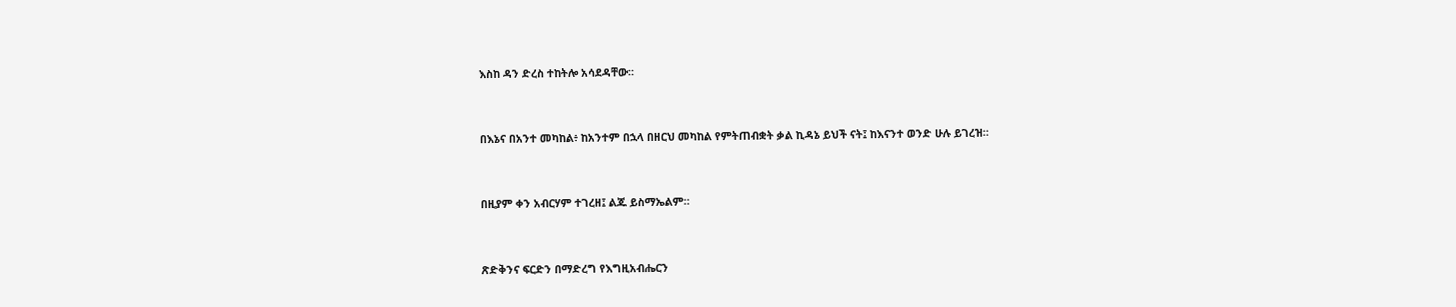እስከ ዳን ድረስ ተከትሎ አሳደዳቸው።


በእኔና በአንተ መካከል፥ ከአንተም በኋላ በዘርህ መካከል የምትጠብቋት ቃል ኪዳኔ ይህች ናት፤ ከእናንተ ወንድ ሁሉ ይገረዝ።


በዚያም ቀን አብርሃም ተገረዘ፤ ልጁ ይስማኤልም።


ጽድቅንና ፍርድን በማድረግ የእግዚአብሔርን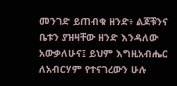መንገድ ይጠብቁ ዘንድ፥ ልጆቹንና ቤቱን ያዝዛቸው ዘንድ እንዳለው አውቃለሁና፤ ይህም እግዚአብሔር ለአብርሃም የተናገረውን ሁሉ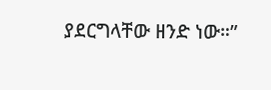ያደርግላቸው ዘንድ ነው።”